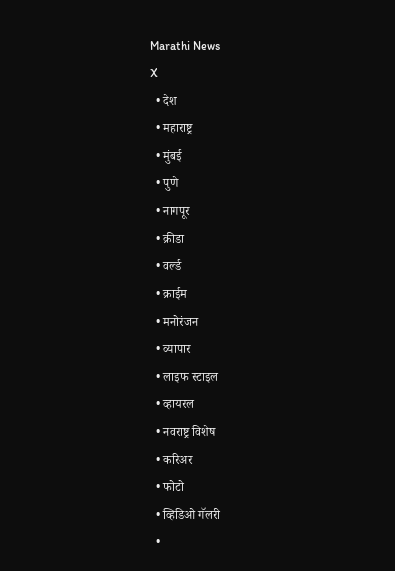Marathi News
X
  • देश
  • महाराष्ट्र
  • मुंबई
  • पुणे
  • नागपूर
  • क्रीडा
  • वर्ल्ड
  • क्राईम
  • मनोरंजन
  • व्यापार
  • लाइफ स्टाइल
  • व्हायरल
  • नवराष्ट्र विशेष
  • करिअर
  • फोटो
  • व्हिडिओ गॅलरी
  •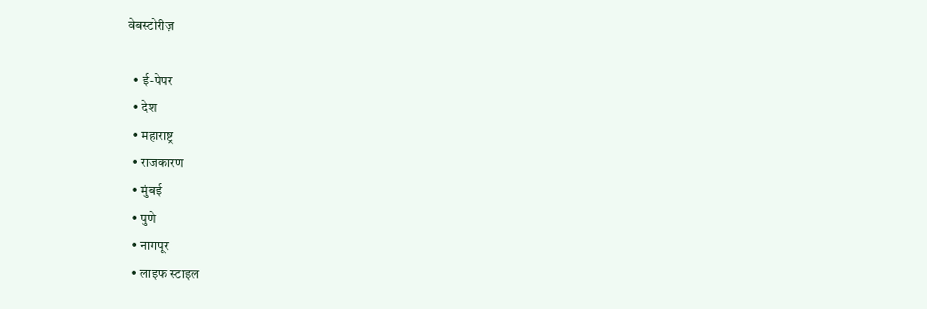वेबस्टोरीज़

  • ई-पेपर
  • देश
  • महाराष्ट्र
  • राजकारण
  • मुंबई
  • पुणे
  • नागपूर
  • लाइफ स्टाइल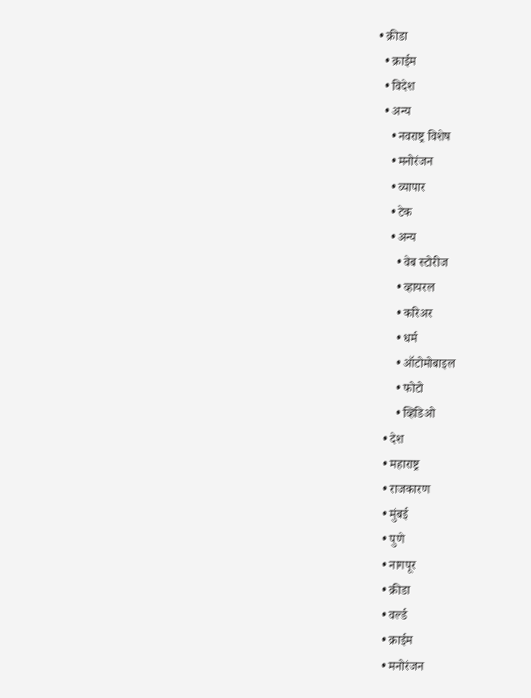• क्रीडा
  • क्राईम
  • विदेश
  • अन्य
    • नवराष्ट्र विशेष
    • मनोरंजन
    • व्यापार
    • टेक
    • अन्य
      • वेब स्टोरीज
      • व्हायरल
      • करिअर
      • धर्म
      • ऑटोमोबाइल
      • फोटो
      • व्हिडिओ
  • देश
  • महाराष्ट्र
  • राजकारण
  • मुंबई
  • पुणे
  • नागपूर
  • क्रीडा
  • वर्ल्ड
  • क्राईम
  • मनोरंजन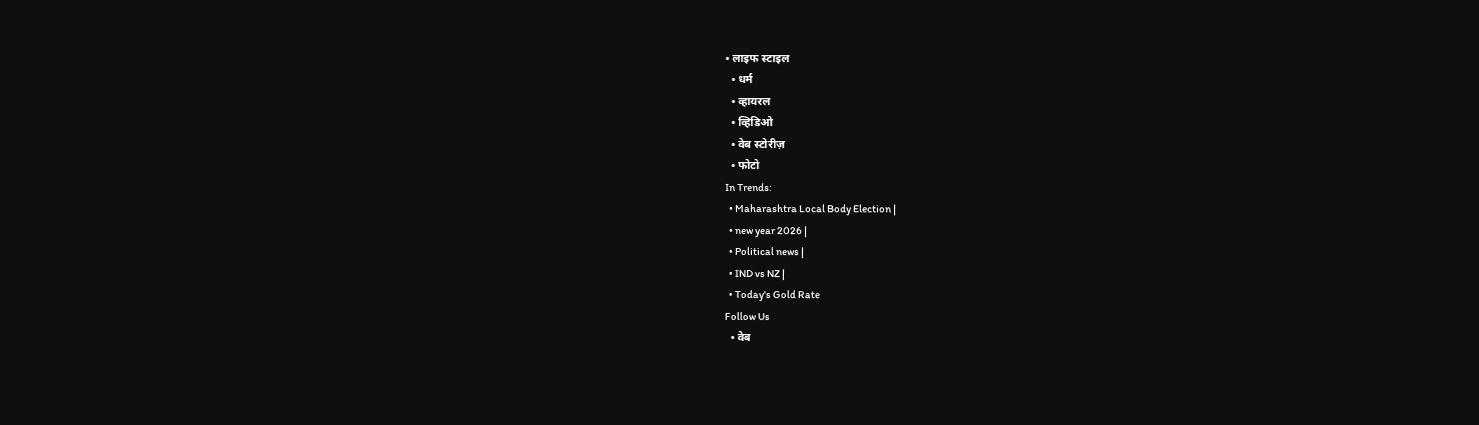• लाइफ स्टाइल
  • धर्म
  • व्हायरल
  • व्हिडिओ
  • वेब स्टोरीज़
  • फोटो
In Trends:
  • Maharashtra Local Body Election |
  • new year 2026 |
  • Political news |
  • IND vs NZ |
  • Today's Gold Rate
Follow Us
  • वेब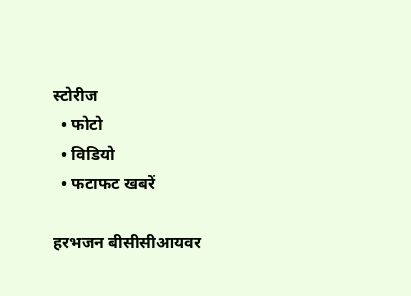स्टोरीज
  • फोटो
  • विडियो
  • फटाफट खबरें

हरभजन बीसीसीआयवर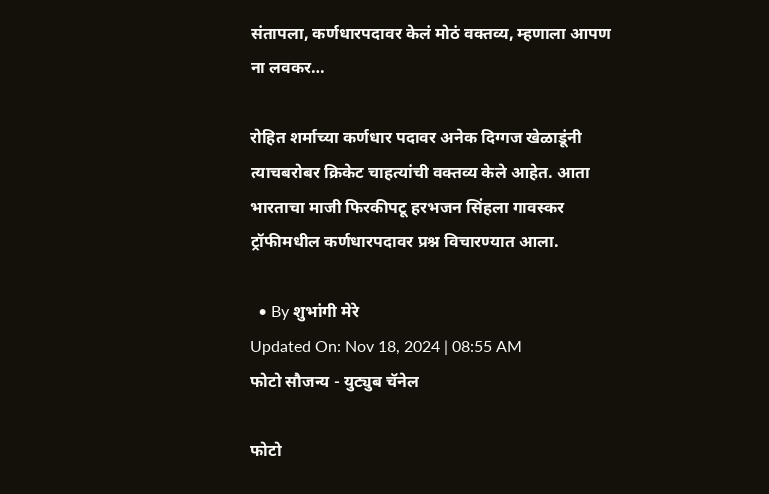संतापला, कर्णधारपदावर केलं मोठं वक्तव्य, म्हणाला आपण ना लवकर…

रोहित शर्माच्या कर्णधार पदावर अनेक दिग्गज खेळाडूंनी त्याचबरोबर क्रिकेट चाहत्यांची वक्तव्य केले आहेत. आता भारताचा माजी फिरकीपटू हरभजन सिंहला गावस्कर ट्रॉफीमधील कर्णधारपदावर प्रश्न विचारण्यात आला.

  • By शुभांगी मेरे
Updated On: Nov 18, 2024 | 08:55 AM
फोटो सौजन्य - युट्युब चॅनेल

फोटो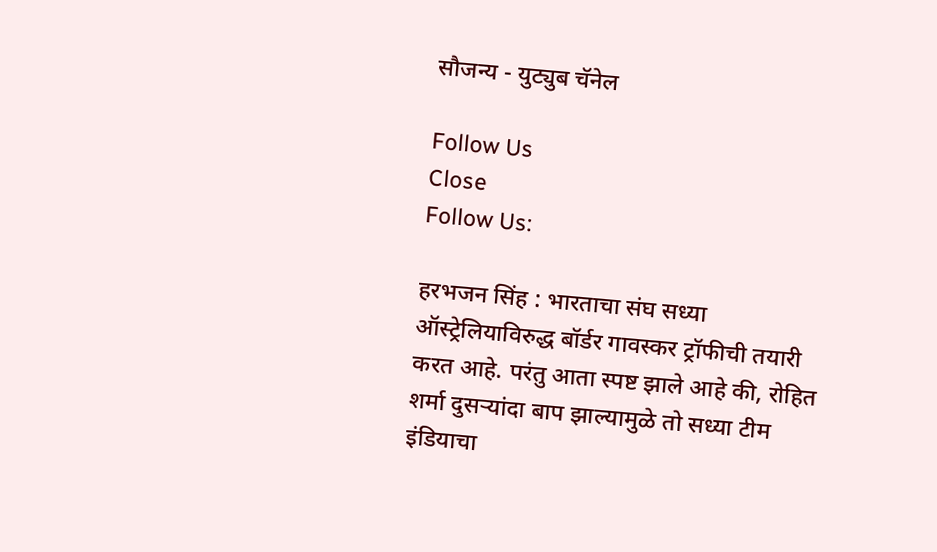सौजन्य - युट्युब चॅनेल

Follow Us
Close
Follow Us:

हरभजन सिंह : भारताचा संघ सध्या ऑस्ट्रेलियाविरुद्ध बॉर्डर गावस्कर ट्रॉफीची तयारी करत आहे. परंतु आता स्पष्ट झाले आहे की, रोहित शर्मा दुसऱ्यांदा बाप झाल्यामुळे तो सध्या टीम इंडियाचा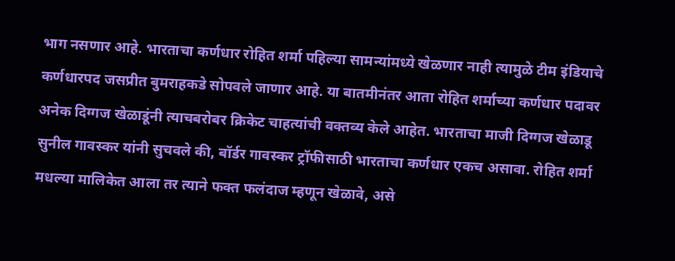भाग नसणार आहे. भारताचा कर्णधार रोहित शर्मा पहिल्या सामन्यांमध्ये खेळणार नाही त्यामुळे टीम इंडियाचे कर्णधारपद जसप्रीत बुमराहकडे सोपवले जाणार आहे. या बातमीनंतर आता रोहित शर्माच्या कर्णधार पदावर अनेक दिग्गज खेळाडूंनी त्याचबरोबर क्रिकेट चाहत्यांची वक्तव्य केले आहेत. भारताचा माजी दिग्गज खेळाडू सुनील गावस्कर यांनी सुचवले की, बॉर्डर गावस्कर ट्रॉफीसाठी भारताचा कर्णधार एकच असावा. रोहित शर्मा मधल्या मालिकेत आला तर त्याने फक्त फलंदाज म्हणून खेळावे, असे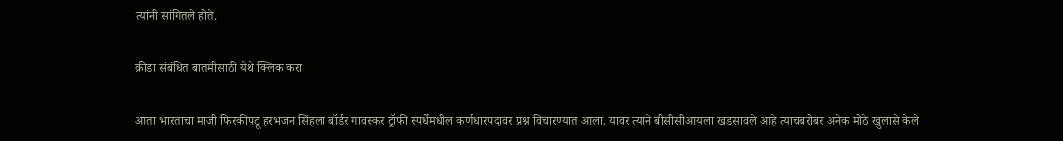त्यांनी सांगितले होते.

क्रीडा संबंधित बातमीसाठी येथे क्लिक करा

आता भारताचा माजी फिरकीपटू हरभजन सिंहला बॉर्डर गावस्कर ट्रॉफी स्पर्धेमधील कर्णधारपदावर प्रश्न विचारण्यात आला. यावर त्याने बीसीसीआयला खडसावले आहे त्याचबरोबर अनेक मोठे खुलासे केले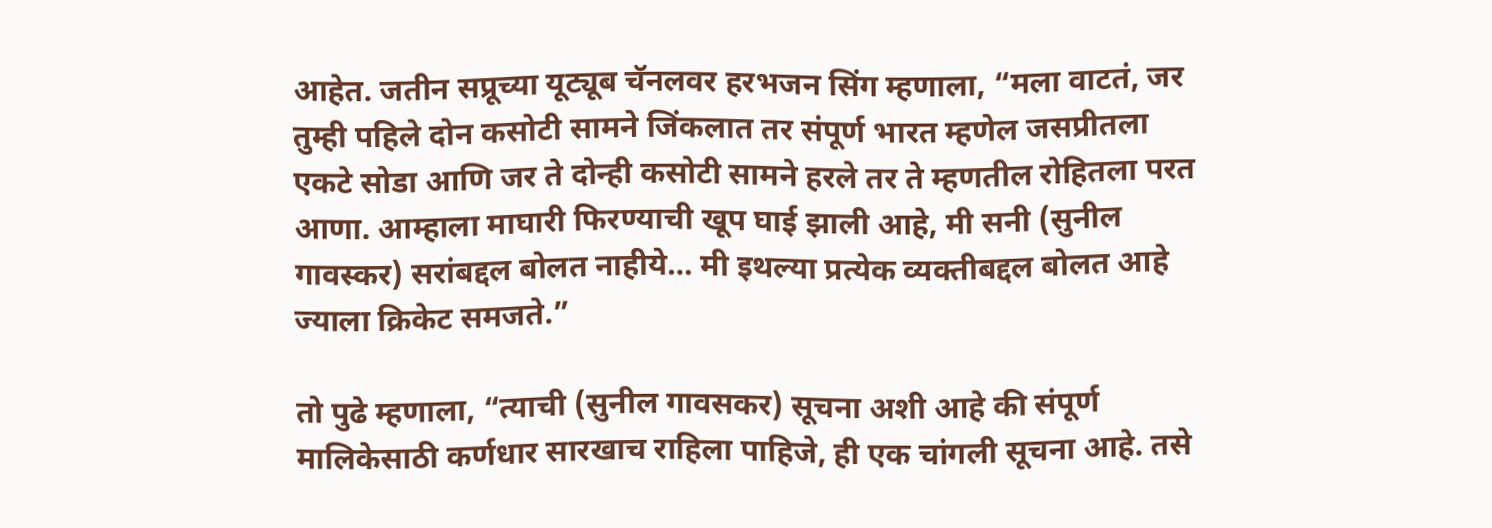आहेत. जतीन सप्रूच्या यूट्यूब चॅनलवर हरभजन सिंग म्हणाला, “मला वाटतं, जर तुम्ही पहिले दोन कसोटी सामने जिंकलात तर संपूर्ण भारत म्हणेल जसप्रीतला एकटे सोडा आणि जर ते दोन्ही कसोटी सामने हरले तर ते म्हणतील रोहितला परत आणा. आम्हाला माघारी फिरण्याची खूप घाई झाली आहे, मी सनी (सुनील गावस्कर) सरांबद्दल बोलत नाहीये… मी इथल्या प्रत्येक व्यक्तीबद्दल बोलत आहे ज्याला क्रिकेट समजते.”

तो पुढे म्हणाला, “त्याची (सुनील गावसकर) सूचना अशी आहे की संपूर्ण मालिकेसाठी कर्णधार सारखाच राहिला पाहिजे, ही एक चांगली सूचना आहे. तसे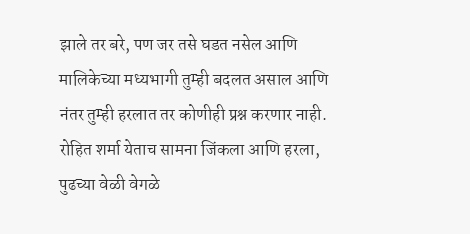झाले तर बरे, पण जर तसे घडत नसेल आणि मालिकेच्या मध्यभागी तुम्ही बदलत असाल आणि नंतर तुम्ही हरलात तर कोणीही प्रश्न करणार नाही. रोहित शर्मा येताच सामना जिंकला आणि हरला, पुढच्या वेळी वेगळे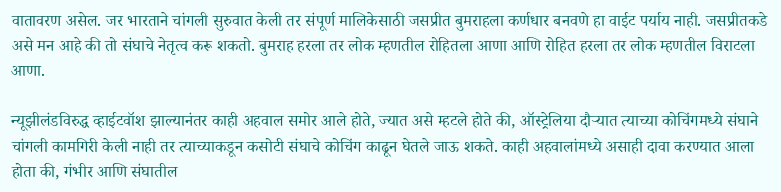वातावरण असेल. जर भारताने चांगली सुरुवात केली तर संपूर्ण मालिकेसाठी जसप्रीत बुमराहला कर्णधार बनवणे हा वाईट पर्याय नाही. जसप्रीतकडे असे मन आहे की तो संघाचे नेतृत्व करू शकतो. बुमराह हरला तर लोक म्हणतील रोहितला आणा आणि रोहित हरला तर लोक म्हणतील विराटला आणा.

न्यूझीलंडविरुद्ध व्हाईटवॉश झाल्यानंतर काही अहवाल समोर आले होते, ज्यात असे म्हटले होते की, ऑस्ट्रेलिया दौऱ्यात त्याच्या कोचिंगमध्ये संघाने चांगली कामगिरी केली नाही तर त्याच्याकडून कसोटी संघाचे कोचिंग काढून घेतले जाऊ शकते. काही अहवालांमध्ये असाही दावा करण्यात आला होता की, गंभीर आणि संघातील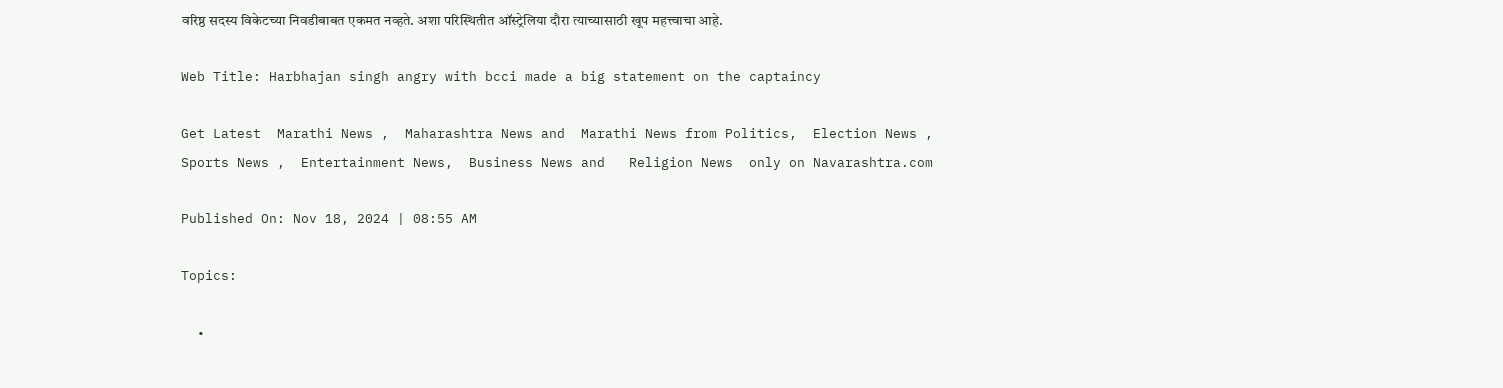वरिष्ठ सदस्य विकेटच्या निवडीबाबत एकमत नव्हते. अशा परिस्थितीत ऑस्ट्रेलिया दौरा त्याच्यासाठी खूप महत्त्वाचा आहे.

Web Title: Harbhajan singh angry with bcci made a big statement on the captaincy

Get Latest  Marathi News ,  Maharashtra News and  Marathi News from Politics,  Election News ,  Sports News ,  Entertainment News,  Business News and   Religion News  only on Navarashtra.com

Published On: Nov 18, 2024 | 08:55 AM

Topics:

  •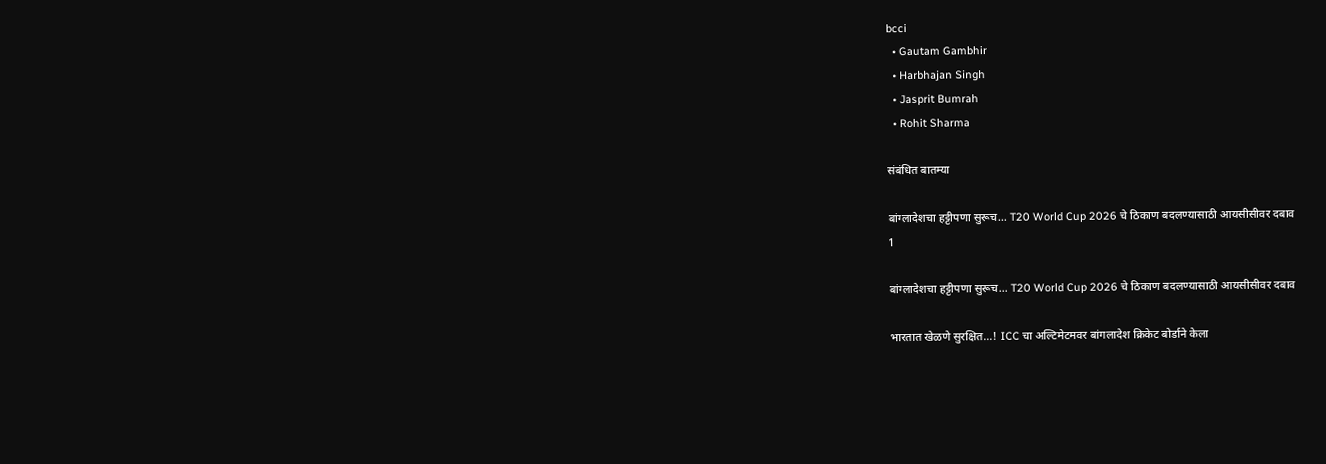bcci
  • Gautam Gambhir
  • Harbhajan Singh
  • Jasprit Bumrah
  • Rohit Sharma

संबंधित बातम्या

बांग्लादेशचा हट्टीपणा सुरूच… T20 World Cup 2026 चे ठिकाण बदलण्यासाठी आयसीसीवर दबाव
1

बांग्लादेशचा हट्टीपणा सुरूच… T20 World Cup 2026 चे ठिकाण बदलण्यासाठी आयसीसीवर दबाव

भारतात खेळणे सुरक्षित…! ICC चा अल्टिमेटमवर बांगलादेश क्रिकेट बोर्डाने केला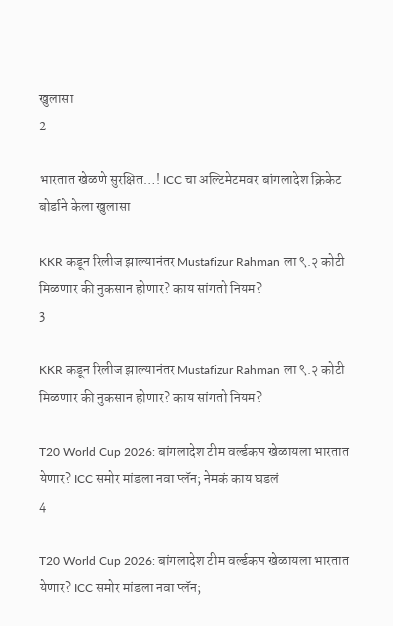खुलासा
2

भारतात खेळणे सुरक्षित…! ICC चा अल्टिमेटमवर बांगलादेश क्रिकेट बोर्डाने केला खुलासा

KKR कडून रिलीज झाल्यानंतर Mustafizur Rahman ला ९.२ कोटी मिळणार की नुकसान होणार? काय सांगतो नियम?
3

KKR कडून रिलीज झाल्यानंतर Mustafizur Rahman ला ९.२ कोटी मिळणार की नुकसान होणार? काय सांगतो नियम?

T20 World Cup 2026: बांगलादेश टीम वर्ल्डकप खेळायला भारतात येणार? ICC समोर मांडला नवा प्लॅन; नेमकं काय घडलं
4

T20 World Cup 2026: बांगलादेश टीम वर्ल्डकप खेळायला भारतात येणार? ICC समोर मांडला नवा प्लॅन;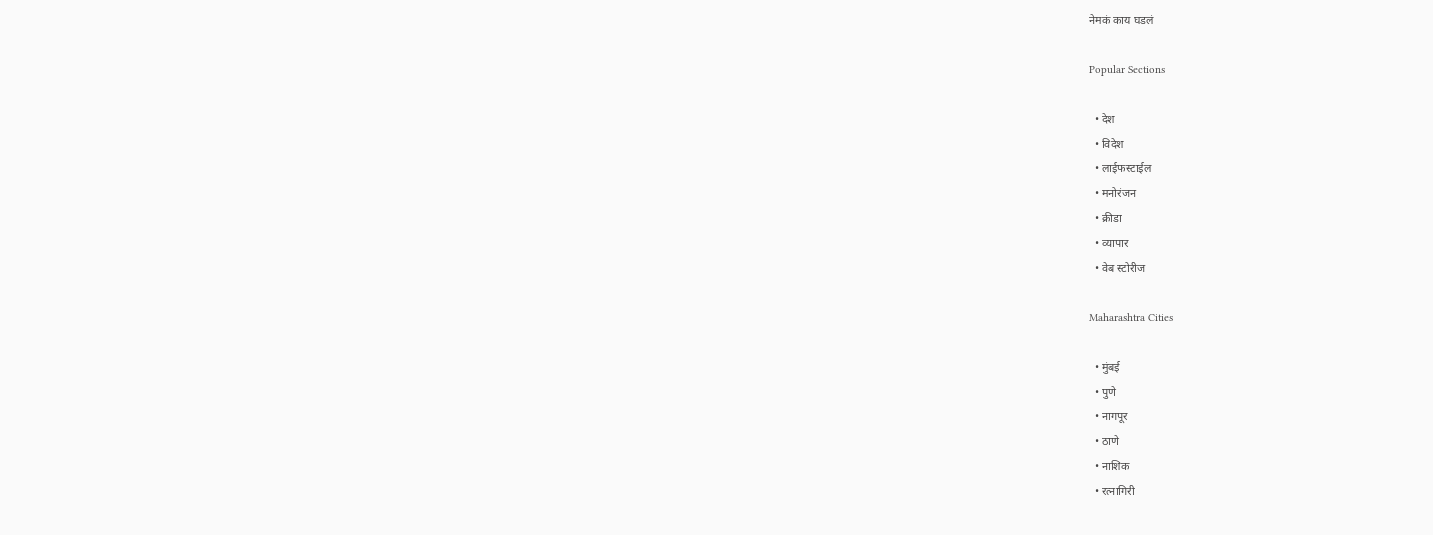नेमकं काय घडलं

Popular Sections

  • देश
  • विदेश
  • लाईफस्टाईल
  • मनोरंजन
  • क्रीडा
  • व्यापार
  • वेब स्टोरीज

Maharashtra Cities

  • मुंबई
  • पुणे
  • नागपूर
  • ठाणे
  • नाशिक
  • रत्नागिरी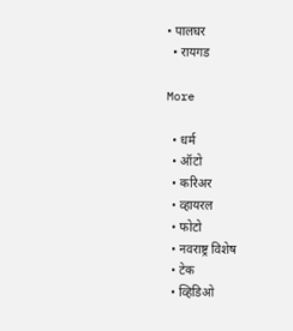• पालघर
  • रायगड

More

  • धर्म
  • ऑटो
  • करिअर
  • व्हायरल
  • फोटो
  • नवराष्ट्र विशेष
  • टेक
  • व्हिडिओ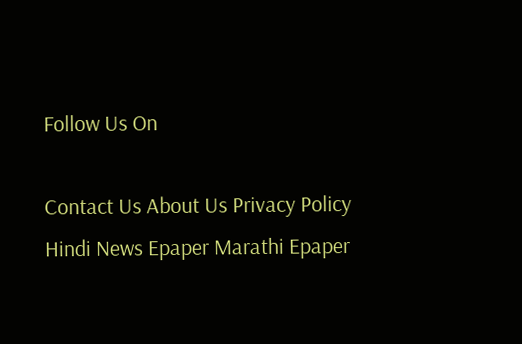Follow Us On

Contact Us About Us Privacy Policy
Hindi News Epaper Marathi Epaper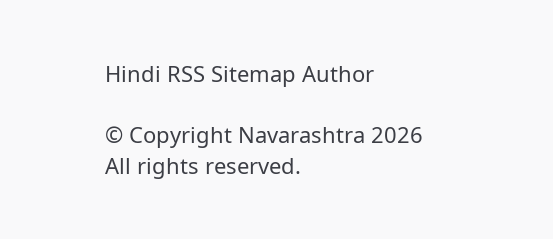Hindi RSS Sitemap Author

© Copyright Navarashtra 2026 All rights reserved.